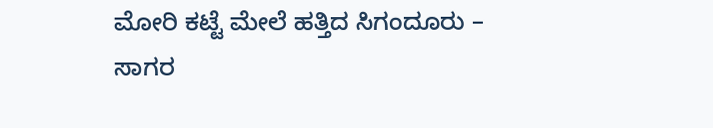ಮೋರಿ ಕಟ್ಟೆ ಮೇಲೆ ಹತ್ತಿದ ಸಿಗಂದೂರು – ಸಾಗರ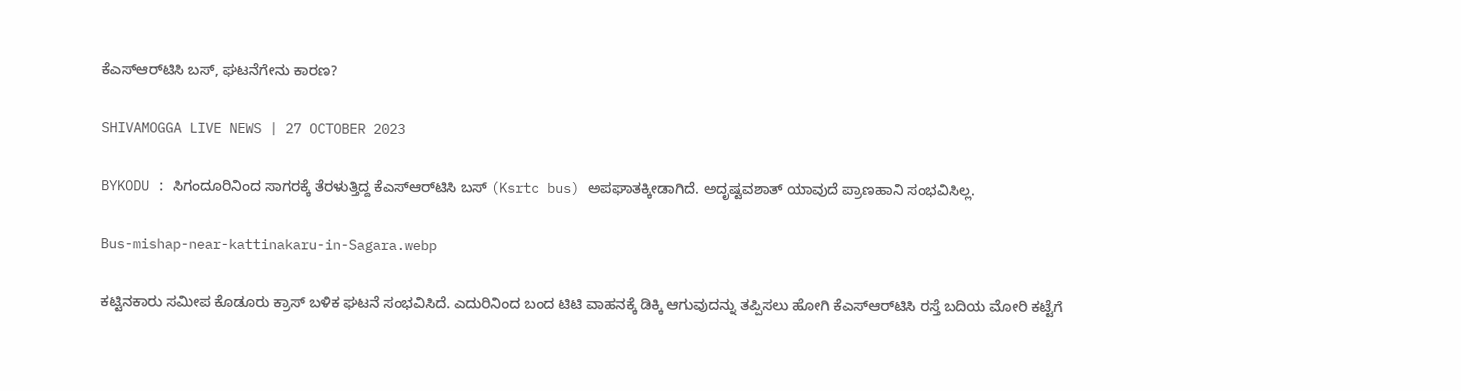ಕೆಎಸ್‌ಆರ್‌ಟಿಸಿ ಬಸ್‌, ಘಟನೆಗೇನು ಕಾರಣ?

SHIVAMOGGA LIVE NEWS | 27 OCTOBER 2023

BYKODU : ಸಿಗಂದೂರಿನಿಂದ ಸಾಗರಕ್ಕೆ ತೆರಳುತ್ತಿದ್ದ ಕೆಎಸ್‌ಆರ್‌ಟಿಸಿ ಬಸ್‌ (Ksrtc bus) ಅಪಘಾತಕ್ಕೀಡಾಗಿದೆ. ಅದೃಷ್ಟವಶಾತ್‌ ಯಾವುದೆ ಪ್ರಾಣಹಾನಿ ಸಂಭವಿಸಿಲ್ಲ.

Bus-mishap-near-kattinakaru-in-Sagara.webp

ಕಟ್ಟಿನಕಾರು ಸಮೀಪ ಕೊಡೂರು ಕ್ರಾಸ್‌ ಬಳಿಕ ಘಟನೆ ಸಂಭವಿಸಿದೆ. ಎದುರಿನಿಂದ ಬಂದ ಟಿಟಿ ವಾಹನಕ್ಕೆ ಡಿಕ್ಕಿ ಆಗುವುದನ್ನು ತಪ್ಪಿಸಲು ಹೋಗಿ ಕೆಎಸ್‌ಆರ್‌ಟಿಸಿ ರಸ್ತೆ ಬದಿಯ ಮೋರಿ ಕಟ್ಟೆಗೆ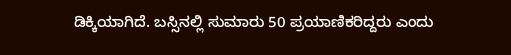ಡಿಕ್ಕಿಯಾಗಿದೆ. ಬಸ್ಸಿನಲ್ಲಿ ಸುಮಾರು 50 ಪ್ರಯಾಣಿಕರಿದ್ದರು ಎಂದು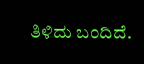ತಿಳಿದು ಬಂದಿದೆ.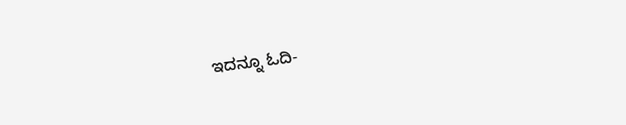ಇದನ್ನೂ ಓದಿ-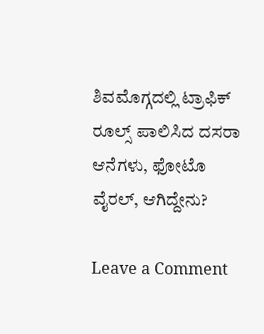ಶಿವಮೊಗ್ಗದಲ್ಲಿ ಟ್ರಾಫಿಕ್‌ ರೂಲ್ಸ್‌ ಪಾಲಿಸಿದ ದಸರಾ ಆನೆಗಳು, ಫೋಟೊ ವೈರಲ್, ಆಗಿದ್ದೇನು?

Leave a Comment